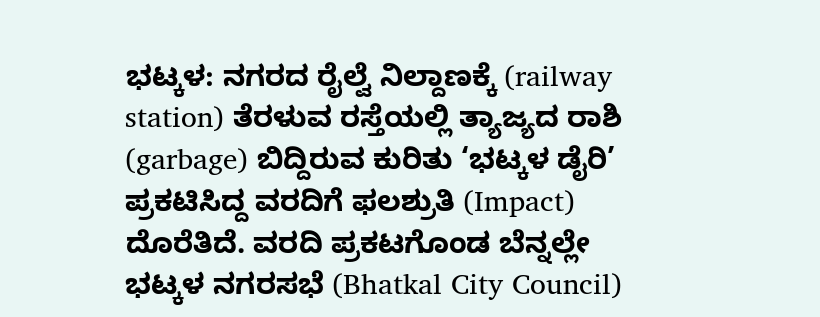ಭಟ್ಕಳ: ನಗರದ ರೈಲ್ವೆ ನಿಲ್ದಾಣಕ್ಕೆ (railway station) ತೆರಳುವ ರಸ್ತೆಯಲ್ಲಿ ತ್ಯಾಜ್ಯದ ರಾಶಿ (garbage) ಬಿದ್ದಿರುವ ಕುರಿತು ‘ಭಟ್ಕಳ ಡೈರಿ’ ಪ್ರಕಟಿಸಿದ್ದ ವರದಿಗೆ ಫಲಶ್ರುತಿ (Impact) ದೊರೆತಿದೆ. ವರದಿ ಪ್ರಕಟಗೊಂಡ ಬೆನ್ನಲ್ಲೇ ಭಟ್ಕಳ ನಗರಸಭೆ (Bhatkal City Council)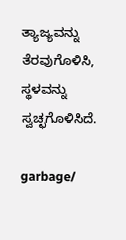ತ್ಯಾಜ್ಯವನ್ನು ತೆರವುಗೊಳಿಸಿ, ಸ್ಥಳವನ್ನು ಸ್ವಚ್ಛಗೊಳಿಸಿದೆ.

garbage/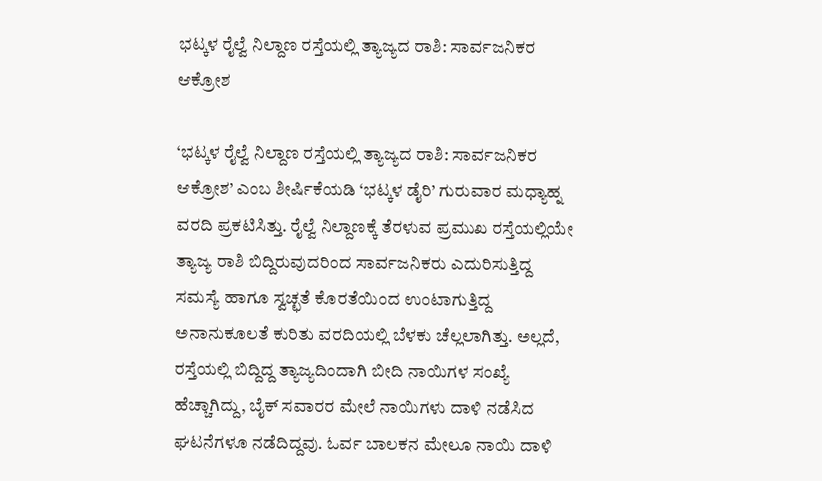ಭಟ್ಕಳ ರೈಲ್ವೆ ನಿಲ್ದಾಣ ರಸ್ತೆಯಲ್ಲಿ ತ್ಯಾಜ್ಯದ ರಾಶಿ: ಸಾರ್ವಜನಿಕರ ಆಕ್ರೋಶ

‘ಭಟ್ಕಳ ರೈಲ್ವೆ ನಿಲ್ದಾಣ ರಸ್ತೆಯಲ್ಲಿ ತ್ಯಾಜ್ಯದ ರಾಶಿ: ಸಾರ್ವಜನಿಕರ ಆಕ್ರೋಶ’ ಎಂಬ ಶೀರ್ಷಿಕೆಯಡಿ ‘ಭಟ್ಕಳ ಡೈರಿ’ ಗುರುವಾರ ಮಧ್ಯಾಹ್ನ ವರದಿ ಪ್ರಕಟಿಸಿತ್ತು. ರೈಲ್ವೆ ನಿಲ್ದಾಣಕ್ಕೆ ತೆರಳುವ ಪ್ರಮುಖ ರಸ್ತೆಯಲ್ಲಿಯೇ ತ್ಯಾಜ್ಯ ರಾಶಿ ಬಿದ್ದಿರುವುದರಿಂದ ಸಾರ್ವಜನಿಕರು ಎದುರಿಸುತ್ತಿದ್ದ ಸಮಸ್ಯೆ ಹಾಗೂ ಸ್ವಚ್ಛತೆ ಕೊರತೆಯಿಂದ ಉಂಟಾಗುತ್ತಿದ್ದ ಅನಾನುಕೂಲತೆ ಕುರಿತು ವರದಿಯಲ್ಲಿ ಬೆಳಕು ಚೆಲ್ಲಲಾಗಿತ್ತು. ಅಲ್ಲದೆ, ರಸ್ತೆಯಲ್ಲಿ ಬಿದ್ದಿದ್ದ ತ್ಯಾಜ್ಯದಿಂದಾಗಿ ಬೀದಿ ನಾಯಿಗಳ ಸಂಖ್ಯೆ ಹೆಚ್ಚಾಗಿದ್ದು, ಬೈಕ್ ಸವಾರರ ಮೇಲೆ ನಾಯಿಗಳು ದಾಳಿ ನಡೆಸಿದ ಘಟನೆಗಳೂ ನಡೆದಿದ್ದವು. ಓರ್ವ ಬಾಲಕನ ಮೇಲೂ ನಾಯಿ ದಾಳಿ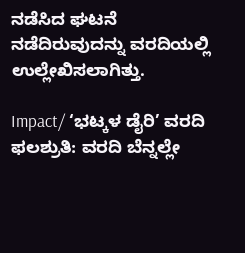ನಡೆಸಿದ ಘಟನೆ ನಡೆದಿರುವುದನ್ನು ವರದಿಯಲ್ಲಿ ಉಲ್ಲೇಖಿಸಲಾಗಿತ್ತು.

Impact/ ‘ಭಟ್ಕಳ ಡೈರಿ’ ವರದಿ ಫಲಶ್ರುತಿ: ವರದಿ ಬೆನ್ನಲ್ಲೇ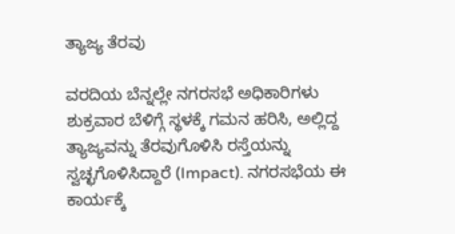ತ್ಯಾಜ್ಯ ತೆರವು

ವರದಿಯ ಬೆನ್ನಲ್ಲೇ ನಗರಸಭೆ ಅಧಿಕಾರಿಗಳು ಶುಕ್ರವಾರ ಬೆಳಿಗ್ಗೆ ಸ್ಥಳಕ್ಕೆ ಗಮನ ಹರಿಸಿ, ಅಲ್ಲಿದ್ದ ತ್ಯಾಜ್ಯವನ್ನು ತೆರವುಗೊಳಿಸಿ ರಸ್ತೆಯನ್ನು ಸ್ವಚ್ಛಗೊಳಿಸಿದ್ದಾರೆ (Impact). ನಗರಸಭೆಯ ಈ ಕಾರ್ಯಕ್ಕೆ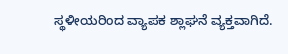ಸ್ಥಳೀಯರಿಂದ ವ್ಯಾಪಕ ಶ್ಲಾಘನೆ ವ್ಯಕ್ತವಾಗಿದೆ.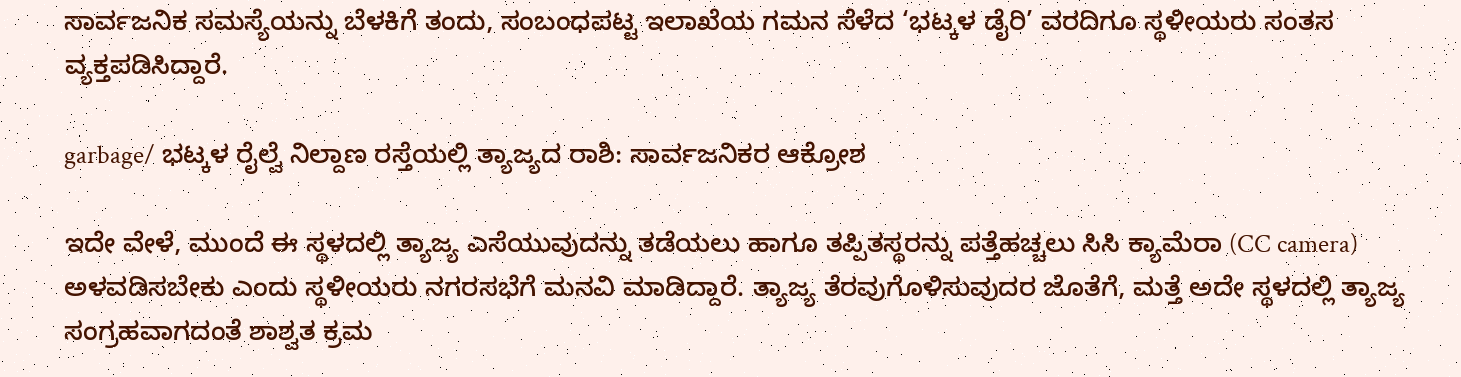ಸಾರ್ವಜನಿಕ ಸಮಸ್ಯೆಯನ್ನು ಬೆಳಕಿಗೆ ತಂದು, ಸಂಬಂಧಪಟ್ಟ ಇಲಾಖೆಯ ಗಮನ ಸೆಳೆದ ‘ಭಟ್ಕಳ ಡೈರಿ’ ವರದಿಗೂ ಸ್ಥಳೀಯರು ಸಂತಸ ವ್ಯಕ್ತಪಡಿಸಿದ್ದಾರೆ.

garbage/ ಭಟ್ಕಳ ರೈಲ್ವೆ ನಿಲ್ದಾಣ ರಸ್ತೆಯಲ್ಲಿ ತ್ಯಾಜ್ಯದ ರಾಶಿ: ಸಾರ್ವಜನಿಕರ ಆಕ್ರೋಶ

ಇದೇ ವೇಳೆ, ಮುಂದೆ ಈ ಸ್ಥಳದಲ್ಲಿ ತ್ಯಾಜ್ಯ ಎಸೆಯುವುದನ್ನು ತಡೆಯಲು ಹಾಗೂ ತಪ್ಪಿತಸ್ಥರನ್ನು ಪತ್ತೆಹಚ್ಚಲು ಸಿಸಿ ಕ್ಯಾಮೆರಾ (CC camera) ಅಳವಡಿಸಬೇಕು ಎಂದು ಸ್ಥಳೀಯರು ನಗರಸಭೆಗೆ ಮನವಿ ಮಾಡಿದ್ದಾರೆ. ತ್ಯಾಜ್ಯ ತೆರವುಗೊಳಿಸುವುದರ ಜೊತೆಗೆ, ಮತ್ತೆ ಅದೇ ಸ್ಥಳದಲ್ಲಿ ತ್ಯಾಜ್ಯ ಸಂಗ್ರಹವಾಗದಂತೆ ಶಾಶ್ವತ ಕ್ರಮ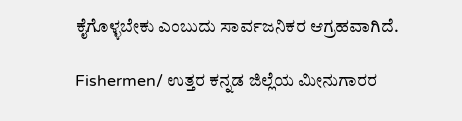ಕೈಗೊಳ್ಳಬೇಕು ಎಂಬುದು ಸಾರ್ವಜನಿಕರ ಆಗ್ರಹವಾಗಿದೆ.

Fishermen/ ಉತ್ತರ ಕನ್ನಡ ಜಿಲ್ಲೆಯ ಮೀನುಗಾರರ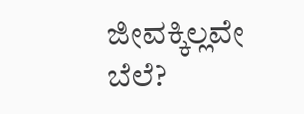ಜೀವಕ್ಕಿಲ್ಲವೇ ಬೆಲೆ?